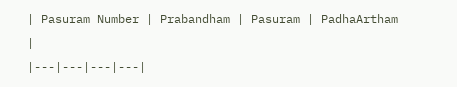| Pasuram Number | Prabandham | Pasuram | PadhaArtham |
|---|---|---|---|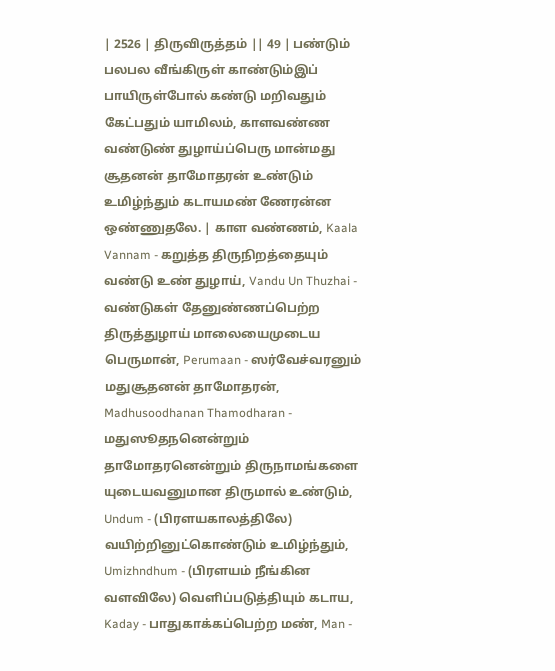| 2526 | திருவிருத்தம் || 49 | பண்டும் பலபல வீங்கிருள் காண்டும்இப் பாயிருள்போல் கண்டு மறிவதும் கேட்பதும் யாமிலம், காளவண்ண வண்டுண் துழாய்ப்பெரு மான்மது சூதனன் தாமோதரன் உண்டும் உமிழ்ந்தும் கடாயமண் ணேரன்ன ஒண்ணுதலே. | காள வண்ணம், Kaala Vannam - கறுத்த திருநிறத்தையும் வண்டு உண் துழாய், Vandu Un Thuzhai - வண்டுகள் தேனுண்ணப்பெற்ற திருத்துழாய் மாலையைமுடைய பெருமான், Perumaan - ஸர்வேச்வரனும் மதுசூதனன் தாமோதரன், Madhusoodhanan Thamodharan - மதுஸூதநனென்றும் தாமோதரனென்றும் திருநாமங்களை யுடையவனுமான திருமால் உண்டும், Undum - (பிரளயகாலத்திலே) வயிற்றினுட்கொண்டும் உமிழ்ந்தும், Umizhndhum - (பிரளயம் நீங்கின வளவிலே) வெளிப்படுத்தியும் கடாய, Kaday - பாதுகாக்கப்பெற்ற மண், Man -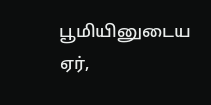பூமியினுடைய ஏர்,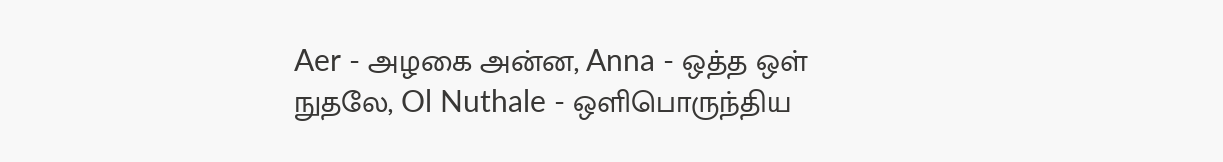Aer - அழகை அன்ன, Anna - ஒத்த ஒள் நுதலே, Ol Nuthale - ஒளிபொருந்திய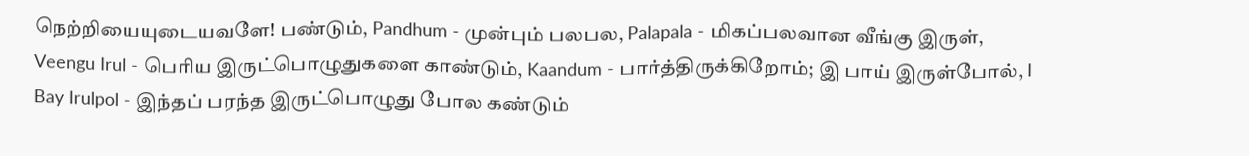நெற்றியையுடையவளே! பண்டும், Pandhum - முன்பும் பலபல, Palapala - மிகப்பலவான வீங்கு இருள், Veengu Irul - பெரிய இருட்பொழுதுகளை காண்டும், Kaandum - பார்த்திருக்கிறோம்; இ பாய் இருள்போல், I Bay Irulpol - இந்தப் பரந்த இருட்பொழுது போல கண்டும்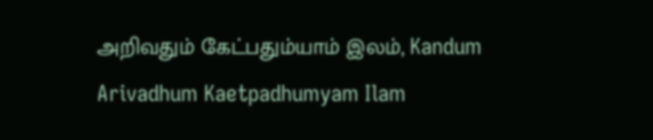அறிவதும் கேட்பதும்யாம் இலம், Kandum Arivadhum Kaetpadhumyam Ilam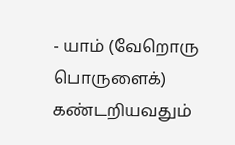- யாம் (வேறொரு பொருளைக்) கண்டறியவதும்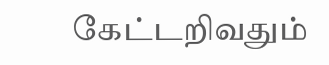கேட்டறிவதும்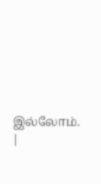இல்லோம். |